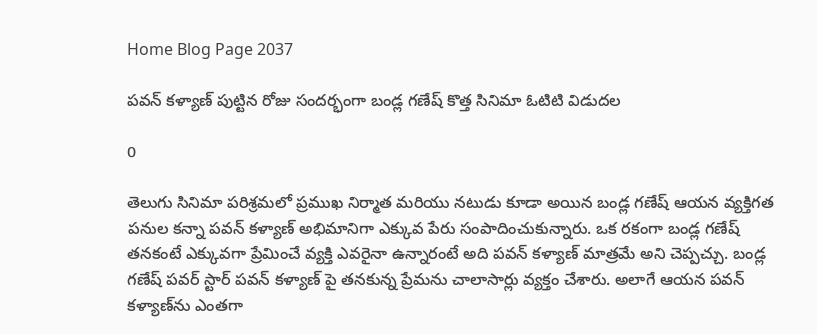Home Blog Page 2037

పవన్ కళ్యాణ్ పుట్టిన రోజు సందర్భంగా బండ్ల గణేష్ కొత్త సినిమా ఓటిటి విడుదల

0

తెలుగు సినిమా పరిశ్రమలో ప్రముఖ నిర్మాత మరియు నటుడు కూడా అయిన బండ్ల గణేష్ ఆయన వ్యక్తిగత పనుల కన్నా పవన్ కళ్యాణ్ అభిమానిగా ఎక్కువ పేరు సంపాదించుకున్నారు. ఒక రకంగా బండ్ల గణేష్ తనకంటే ఎక్కువగా ప్రేమించే వ్యక్తి ఎవరైనా ఉన్నారంటే అది పవన్ కళ్యాణ్ మాత్రమే అని చెప్పచ్చు. బండ్ల గణేష్ పవర్ స్టార్‌ పవన్ కళ్యాణ్ పై తనకున్న ప్రేమను చాలాసార్లు వ్యక్తం చేశారు. అలాగే ఆయన పవన్ కళ్యాణ్‌ను ఎంతగా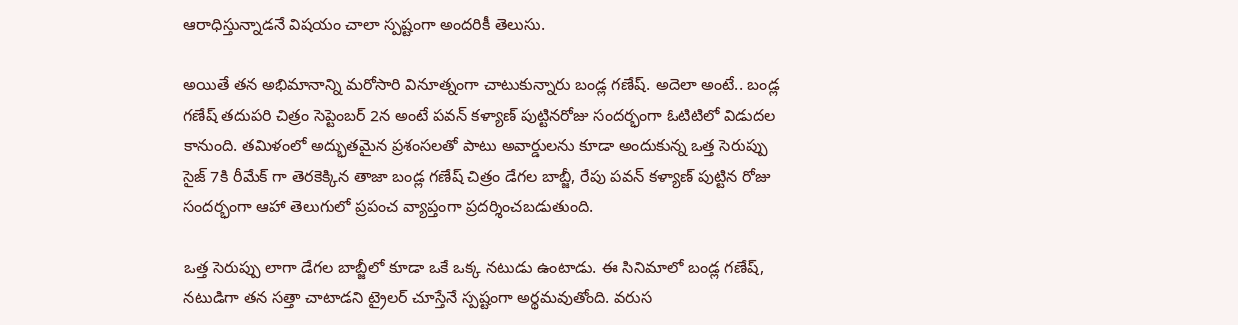ఆరాధిస్తున్నాడనే విషయం చాలా స్పష్టంగా అందరికీ తెలుసు.

అయితే తన అభిమానాన్ని మరోసారి వినూత్నంగా చాటుకున్నారు బండ్ల గణేష్. అదెలా అంటే.. బండ్ల గణేష్ తదుపరి చిత్రం సెప్టెంబర్ 2న అంటే పవన్ కళ్యాణ్ పుట్టినరోజు సందర్భంగా ఓటిటిలో విడుదల కానుంది. తమిళంలో అద్భుతమైన ప్రశంసలతో పాటు అవార్డులను కూడా అందుకున్న ఒత్త సెరుప్పు సైజ్ 7కి రీమేక్ గా తెరకెక్కిన తాజా బండ్ల గణేష్ చిత్రం డేగల బాబ్జీ, రేపు పవన్ కళ్యాణ్ పుట్టిన రోజు సందర్భంగా ఆహా తెలుగులో ప్రపంచ వ్యాప్తంగా ప్రదర్శించబడుతుంది.

ఒత్త సెరుప్పు లాగా డేగల బాబ్జీలో కూడా ఒకే ఒక్క నటుడు ఉంటాడు. ఈ సినిమాలో బండ్ల గణేష్, నటుడిగా తన సత్తా చాటాడని ట్రైలర్ చూస్తేనే స్పష్టంగా అర్థమవుతోంది. వరుస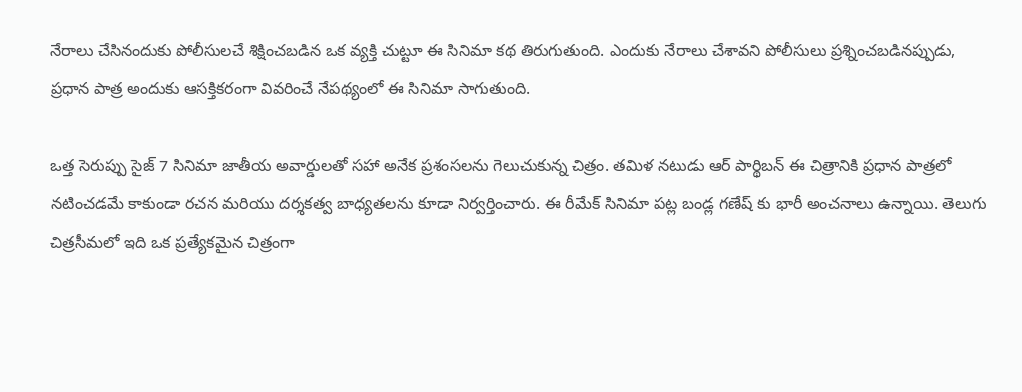నేరాలు చేసినందుకు పోలీసులచే శిక్షించబడిన ఒక వ్యక్తి చుట్టూ ఈ సినిమా కథ తిరుగుతుంది. ఎందుకు నేరాలు చేశావని పోలీసులు ప్రశ్నించబడినప్పుడు, ప్రధాన పాత్ర అందుకు ఆసక్తికరంగా వివరించే నేపథ్యంలో ఈ సినిమా సాగుతుంది.

ఒత్త సెరుప్పు సైజ్ 7 సినిమా జాతీయ అవార్డులతో సహా అనేక ప్రశంసలను గెలుచుకున్న చిత్రం. తమిళ నటుడు ఆర్ పార్థిబన్ ఈ చిత్రానికి ప్రధాన పాత్రలో నటించడమే కాకుండా రచన మరియు దర్శకత్వ బాధ్యతలను కూడా నిర్వర్తించారు. ఈ రీమేక్‌ సినిమా పట్ల బండ్ల గణేష్‌ కు భారీ అంచనాలు ఉన్నాయి. తెలుగు చిత్రసీమలో ఇది ఒక ప్రత్యేకమైన చిత్రంగా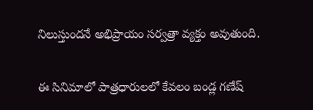నిలుస్తుందనే అభిప్రాయం సర్వత్రా వ్యక్తం అవుతుంది.

ఈ సినిమాలో పాత్రధారులలో కేవలం బండ్ల గణేష్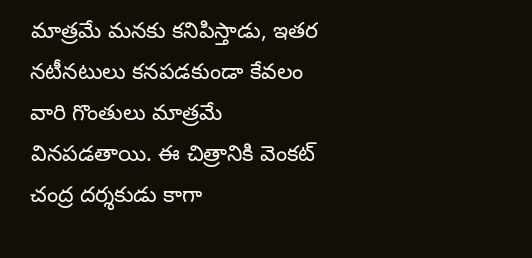మాత్రమే మనకు కనిపిస్తాడు, ఇతర నటీనటులు కనపడకుండా కేవలం వారి గొంతులు మాత్రమే వినపడతాయి. ఈ చిత్రానికి వెంకట్ చంద్ర దర్శకుడు కాగా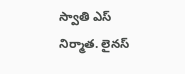స్వాతి ఎస్ నిర్మాత. లైనస్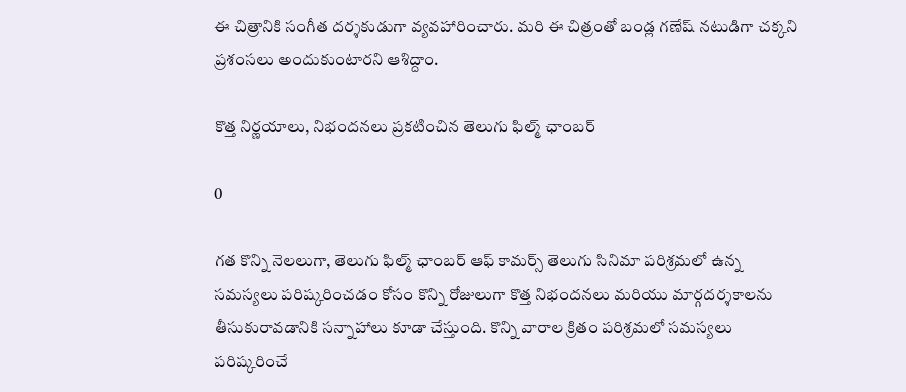ఈ చిత్రానికి సంగీత దర్శకుడుగా వ్యవహారించారు. మరి ఈ చిత్రంతో బండ్ల గణేష్ నటుడిగా చక్కని ప్రశంసలు అందుకుంటారని ఆశిద్దాం.

కొత్త నిర్ణయాలు, నిభందనలు ప్రకటించిన తెలుగు ఫిల్మ్ ఛాంబర్

0

గత కొన్ని నెలలుగా, తెలుగు ఫిల్మ్ ఛాంబర్ ఆఫ్ కామర్స్ తెలుగు సినిమా పరిశ్రమలో ఉన్న సమస్యలు పరిష్కరించడం కోసం కొన్ని రోజులుగా కొత్త నిభందనలు మరియు మార్గదర్శకాలను తీసుకురావడానికి సన్నాహాలు కూడా చేస్తుంది. కొన్ని వారాల క్రితం పరిశ్రమలో సమస్యలు పరిష్కరించే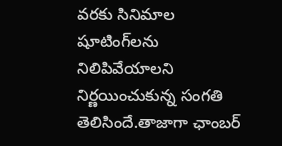వరకు సినిమాల షూటింగ్‌లను నిలిపివేయాలని నిర్ణయించుకున్న సంగతి తెలిసిందే.తాజాగా ఛాంబర్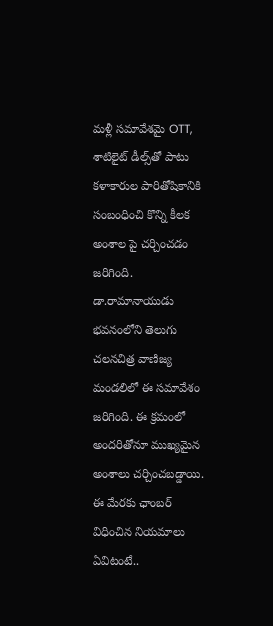మళ్లీ సమావేశమై OTT, శాటిలైట్ డీల్స్‌తో పాటు కళాకారుల పారితోషికానికి సంబంధించి కొన్ని కీలక అంశాల పై చర్చించడం జరిగింది. డా.రామానాయుడు భవనంలోని తెలుగు చలనచిత్ర వాణిజ్య మండలిలో ఈ సమావేశం జరిగింది. ఈ క్రమంలో అందరితోనూ ముఖ్యమైన అంశాలు చర్చించబడ్డాయి. ఈ మేరకు ఛాంబర్ విధించిన నియమాలు ఏవిటంటే..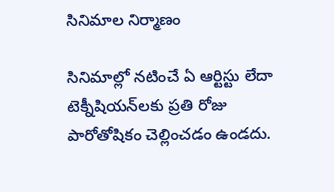సినిమాల నిర్మాణం

సినిమాల్లో నటించే ఏ ఆర్టిస్టు లేదా టెక్నీషియన్‌లకు ప్రతి రోజు పారోతోషికం చెల్లించడం ఉండదు.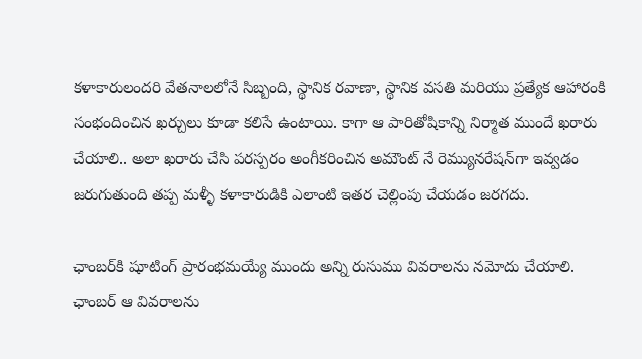కళాకారులందరి వేతనాలలోనే సిబ్బంది, స్థానిక రవాణా, స్థానిక వసతి మరియు ప్రత్యేక ఆహారంకి సంభందించిన ఖర్చులు కూడా కలిసే ఉంటాయి. కాగా ఆ పారితోషికాన్ని నిర్మాత ముందే ఖరారు చేయాలి.. అలా ఖరారు చేసి పరస్పరం అంగీకరించిన అమౌంట్ నే రెమ్యునరేషన్‌గా ఇవ్వడం జరుగుతుంది తప్ప మళ్ళీ కళాకారుడికి ఎలాంటి ఇతర చెల్లింపు చేయడం జరగదు.

ఛాంబర్‌కి షూటింగ్ ప్రారంభమయ్యే ముందు అన్ని రుసుము వివరాలను నమోదు చేయాలి. ఛాంబర్ ఆ వివరాలను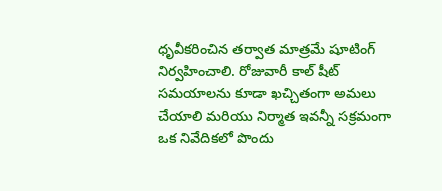ధృవీకరించిన తర్వాత మాత్రమే షూటింగ్ నిర్వహించాలి. రోజువారీ కాల్ షీట్ సమయాలను కూడా ఖచ్చితంగా అమలు చేయాలి మరియు నిర్మాత ఇవన్నీ సక్రమంగా ఒక నివేదికలో పొందు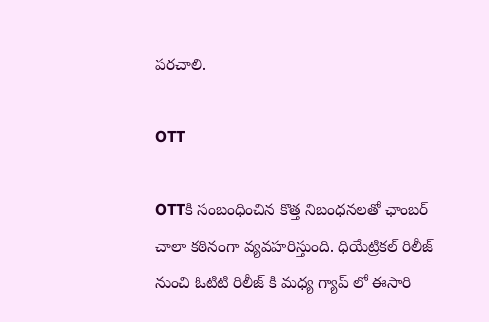పరచాలి.

OTT

OTTకి సంబంధించిన కొత్త నిబంధనలతో ఛాంబర్ చాలా కఠినంగా వ్యవహరిస్తుంది. ధియేట్రికల్ రిలీజ్ నుంచి ఓటిటి రిలీజ్ కి మధ్య గ్యాప్ లో ఈసారి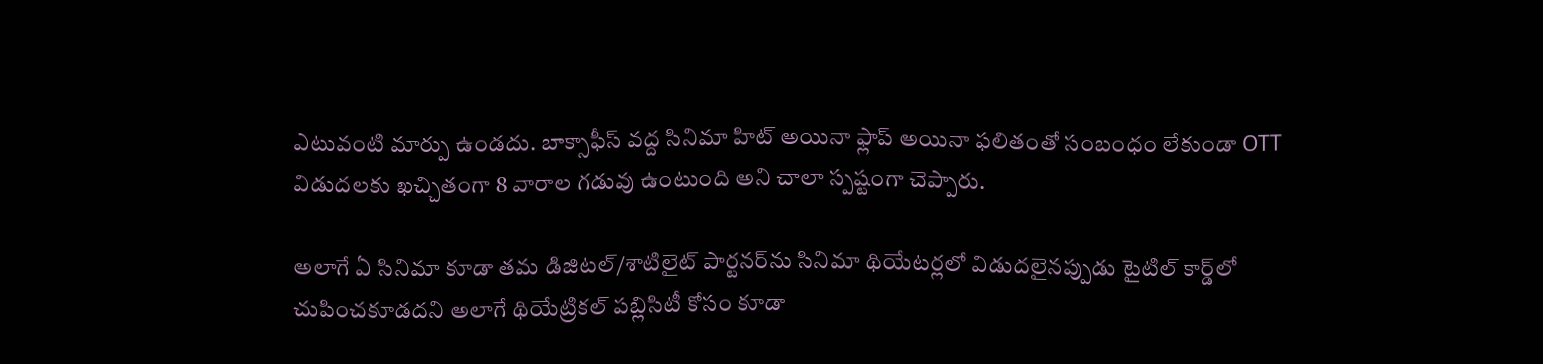ఎటువంటి మార్పు ఉండదు. బాక్సాఫీస్ వద్ద సినిమా హిట్ అయినా ఫ్లాప్ అయినా ఫలితంతో సంబంధం లేకుండా OTT విడుదలకు ఖచ్చితంగా 8 వారాల గడువు ఉంటుంది అని చాలా స్పష్టంగా చెప్పారు.

అలాగే ఏ సినిమా కూడా తమ డిజిటల్/శాటిలైట్ పార్టనర్‌ను సినిమా థియేటర్లలో విడుదలైనప్పుడు టైటిల్ కార్డ్‌లో చుపించకూడదని అలాగే థియేట్రికల్ పబ్లిసిటీ కోసం కూడా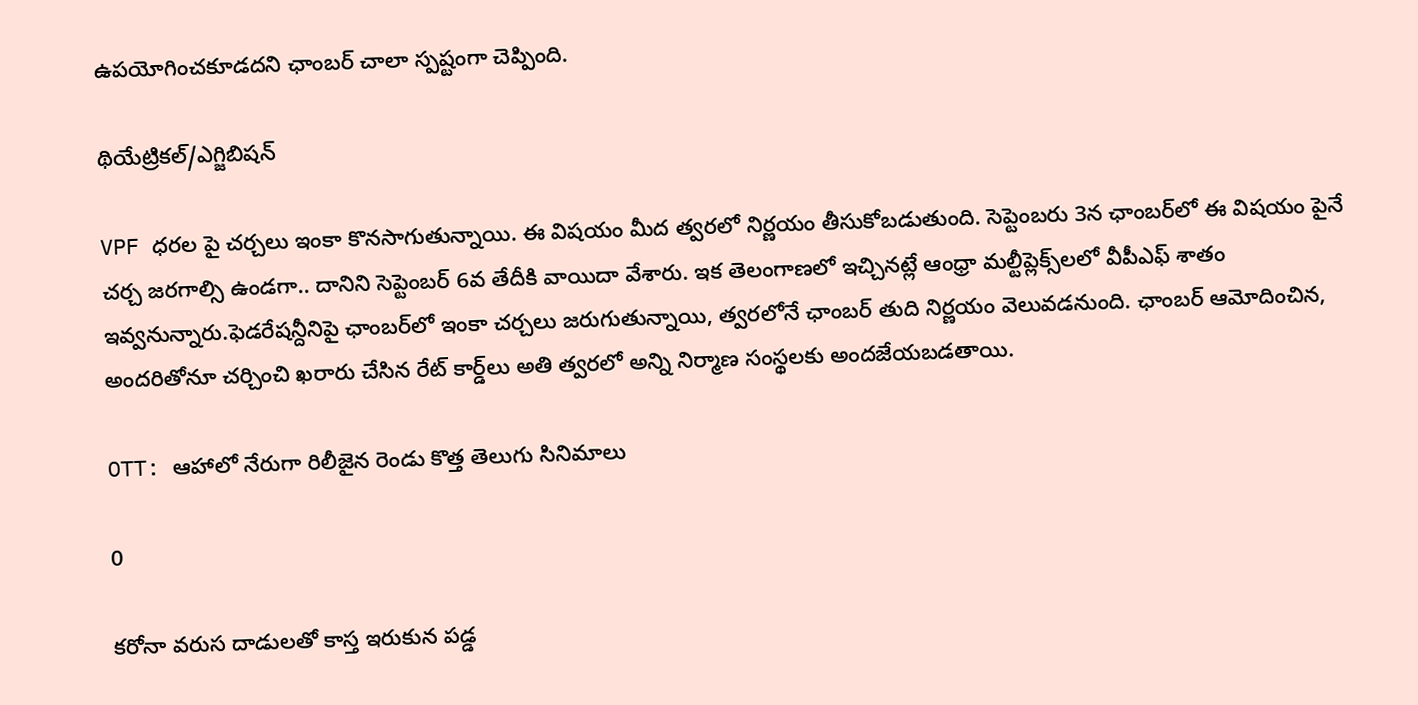ఉపయోగించకూడదని ఛాంబర్ చాలా స్పష్టంగా చెప్పింది.

థియేట్రికల్/ఎగ్జిబిషన్

VPF ధరల పై చర్చలు ఇంకా కొనసాగుతున్నాయి. ఈ విషయం మీద త్వరలో నిర్ణయం తీసుకోబడుతుంది. సెప్టెంబరు 3న ఛాంబర్‌లో ఈ విషయం పైనే చర్చ జరగాల్సి ఉండగా.. దానిని సెప్టెంబర్‌ 6వ తేదీకి వాయిదా వేశారు. ఇక తెలంగాణలో ఇచ్చినట్లే ఆంధ్రా మల్టీప్లెక్స్‌లలో వీపీఎఫ్‌ శాతం ఇవ్వనున్నారు.ఫెడరేషన్దీనిపై ఛాంబర్‌లో ఇంకా చర్చలు జరుగుతున్నాయి, త్వరలోనే ఛాంబర్ తుది నిర్ణయం వెలువడనుంది. ఛాంబర్ ఆమోదించిన, అందరితోనూ చర్చించి ఖరారు చేసిన రేట్ కార్డ్‌లు అతి త్వరలో అన్ని నిర్మాణ సంస్థలకు అందజేయబడతాయి.

OTT: ఆహాలో నేరుగా రిలీజైన రెండు కొత్త తెలుగు సినిమాలు

0

కరోనా వరుస దాడులతో కాస్త ఇరుకున పడ్డ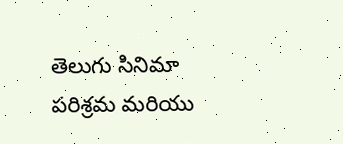తెలుగు సినిమా పరిశ్రమ మరియు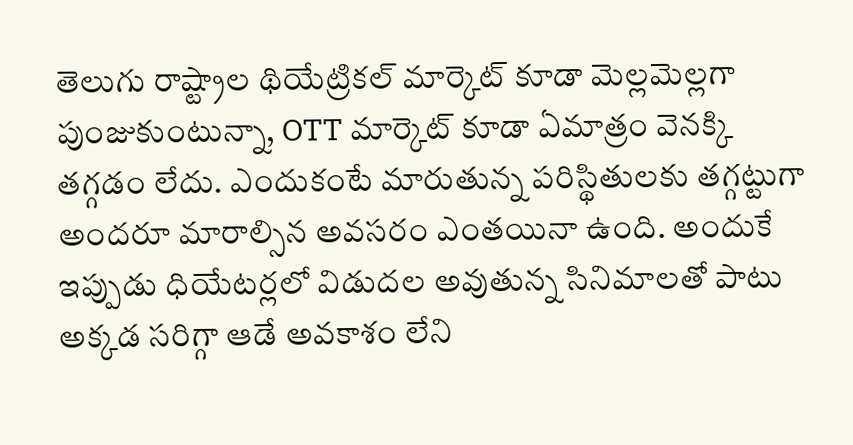తెలుగు రాష్ట్రాల థియేట్రికల్ మార్కెట్ కూడా మెల్లమెల్లగా పుంజుకుంటున్నా, OTT మార్కెట్ కూడా ఏమాత్రం వెనక్కి తగ్గడం లేదు. ఎందుకంటే మారుతున్న పరిస్థితులకు తగ్గట్టుగా అందరూ మారాల్సిన అవసరం ఎంతయినా ఉంది. అందుకే ఇప్పుడు ధియేటర్లలో విడుదల అవుతున్న సినిమాలతో పాటు అక్కడ సరిగ్గా ఆడే అవకాశం లేని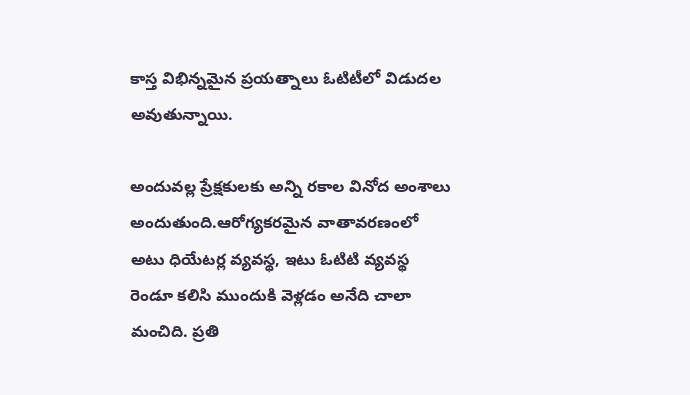కాస్త విభిన్నమైన ప్రయత్నాలు ఓటిటీలో విడుదల అవుతున్నాయి.

అందువల్ల ప్రేక్షకులకు అన్ని రకాల వినోద అంశాలు అందుతుంది.ఆరోగ్యకరమైన వాతావరణంలో అటు ధియేటర్ల వ్యవస్థ, ఇటు ఓటిటి వ్యవస్థ రెండూ కలిసి ముందుకి వెళ్లడం అనేది చాలా మంచిది. ప్రతి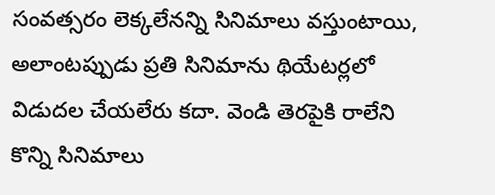సంవత్సరం లెక్కలేనన్ని సినిమాలు వస్తుంటాయి, అలాంటప్పుడు ప్రతి సినిమాను థియేటర్లలో విడుదల చేయలేరు కదా. వెండి తెరపైకి రాలేని కొన్ని సినిమాలు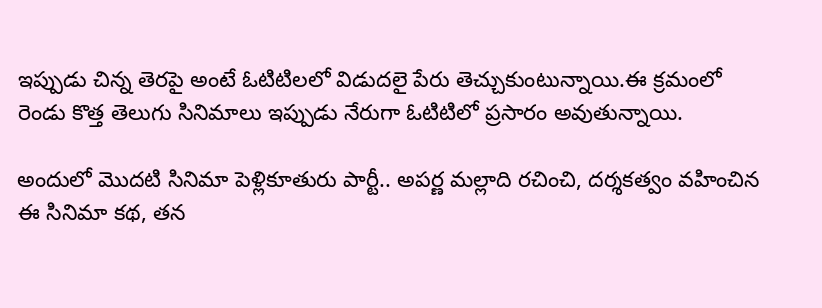ఇప్పుడు చిన్న తెరపై అంటే ఓటిటిలలో విడుదలై పేరు తెచ్చుకుంటున్నాయి.ఈ క్రమంలో రెండు కొత్త తెలుగు సినిమాలు ఇప్పుడు నేరుగా ఓటిటిలో ప్రసారం అవుతున్నాయి.

అందులో మొదటి సినిమా పెళ్లికూతురు పార్టీ.. అపర్ణ మల్లాది రచించి, దర్శకత్వం వహించిన ఈ సినిమా కథ, తన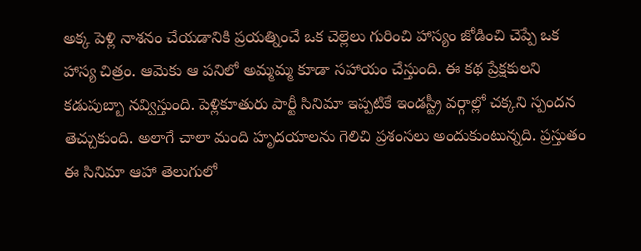అక్క పెళ్లి నాశనం చేయడానికి ప్రయత్నించే ఒక చెల్లెలు గురించి హాస్యం జోడించి చెప్పే ఒక హాస్య చిత్రం. ఆమెకు ఆ పనిలో అమ్మమ్మ కూడా సహాయం చేస్తుంది. ఈ కథ ప్రేక్షకులని కడుపుబ్బా నవ్విస్తుంది. పెళ్లికూతురు పార్టీ సినిమా ఇప్పటికే ఇండస్ట్రీ వర్గాల్లో చక్కని స్పందన తెచ్చుకుంది. అలాగే చాలా మంది హృదయాలను గెలిచి ప్రశంసలు అందుకుంటున్నది. ప్రస్తుతం ఈ సినిమా ఆహా తెలుగులో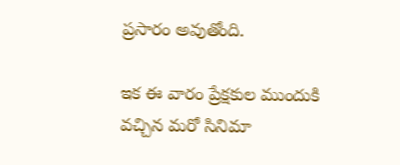ప్రసారం అవుతోంది.

ఇక ఈ వారం ప్రేక్షకుల ముందుకి వచ్చిన మరో సినిమా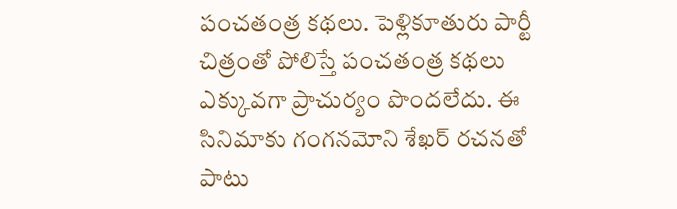పంచతంత్ర కథలు. పెళ్లికూతురు పార్టీ చిత్రంతో పోలిస్తే పంచతంత్ర కథలు ఎక్కువగా ప్రాచుర్యం పొందలేదు. ఈ సినిమాకు గంగనమోని శేఖర్ రచనతో పాటు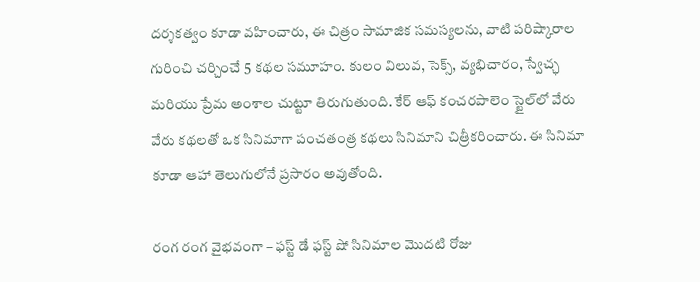దర్శకత్వం కూడా వహించారు, ఈ చిత్రం సామాజిక సమస్యలను, వాటి పరిష్కారాల గురించి చర్చించే 5 కథల సమూహం. కులం విలువ, సెక్స్, వ్యభిచారం, స్వేచ్ఛ మరియు ప్రేమ అంశాల చుట్టూ తిరుగుతుంది. కేర్ ఆఫ్ కంచరపాలెం స్టైల్‌లో వేరు వేరు కథలతో ఒక సినిమాగా పంచతంత్ర కథలు సినిమాని చిత్రీకరించారు. ఈ సినిమా కూడా ఆహా తెలుగులోనే ప్రసారం అవుతోంది.

రంగ రంగ వైభవంగా – ఫస్ట్ డే ఫస్ట్ షో సినిమాల మొదటి రోజు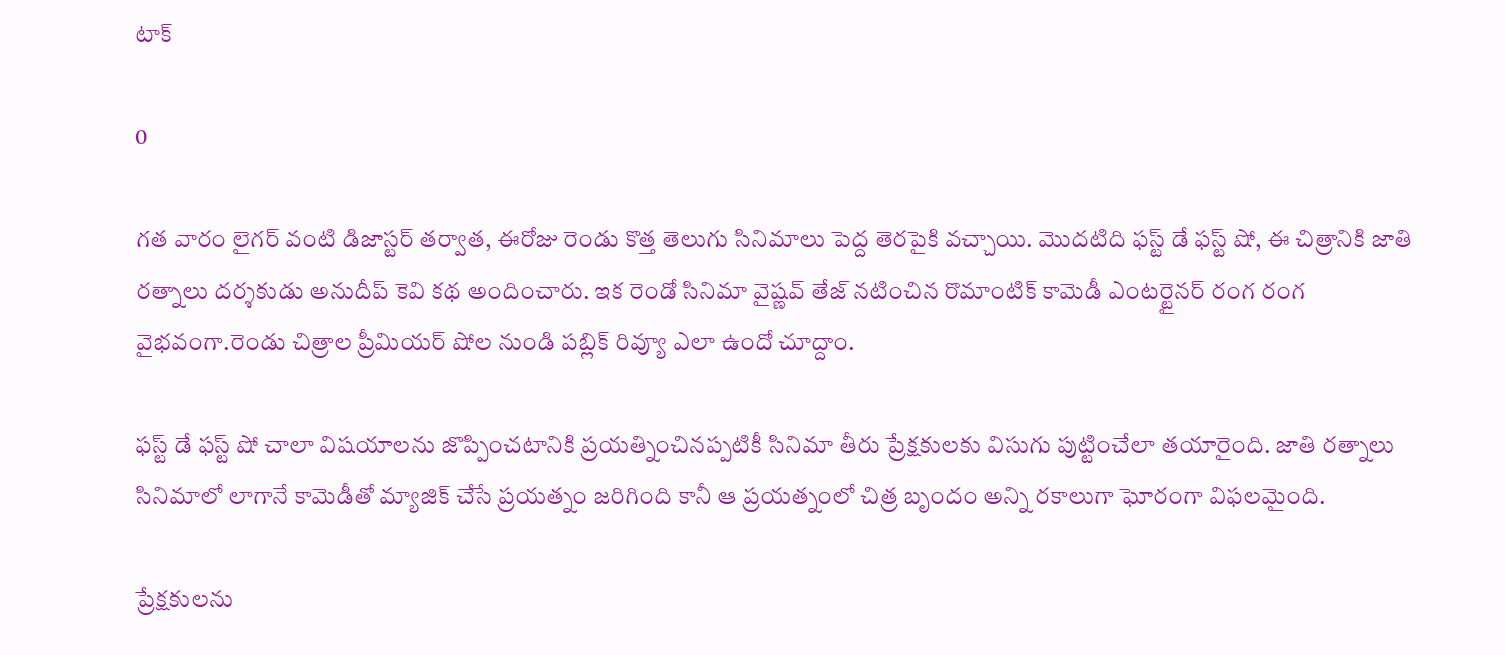టాక్

0

గత వారం లైగర్ వంటి డిజాస్టర్ తర్వాత, ఈరోజు రెండు కొత్త తెలుగు సినిమాలు పెద్ద తెరపైకి వచ్చాయి. మొదటిది ఫస్ట్ డే ఫస్ట్ షో, ఈ చిత్రానికి జాతి రత్నాలు దర్శకుడు అనుదీప్ కెవి కథ అందించారు. ఇక రెండో సినిమా వైష్ణవ్ తేజ్ నటించిన రొమాంటిక్ కామెడీ ఎంటర్టైనర్ రంగ రంగ వైభవంగా.రెండు చిత్రాల ప్రీమియర్ షోల నుండి పబ్లిక్ రివ్యూ ఎలా ఉందో చూద్దాం.

ఫస్ట్ డే ఫస్ట్ షో చాలా విషయాలను జొప్పించటానికి ప్రయత్నించినప్పటికీ సినిమా తీరు ప్రేక్షకులకు విసుగు పుట్టించేలా తయారైంది. జాతి రత్నాలు సినిమాలో లాగానే కామెడీతో మ్యాజిక్‌ చేసే ప్రయత్నం జరిగింది కానీ ఆ ప్రయత్నంలో చిత్ర బృందం అన్ని రకాలుగా ఘోరంగా విఫలమైంది.

ప్రేక్షకులను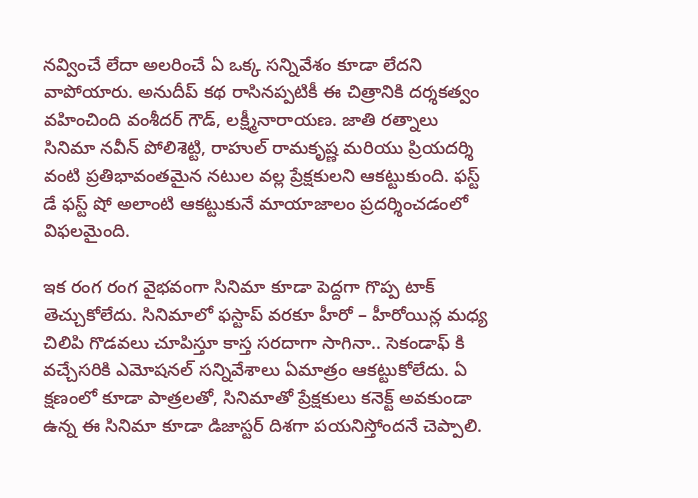నవ్వించే లేదా అలరించే ఏ ఒక్క సన్నివేశం కూడా లేదని వాపోయారు. అనుదీప్ కథ రాసినప్పటికీ ఈ చిత్రానికి దర్శకత్వం వహించింది వంశీదర్ గౌడ్, లక్ష్మీనారాయణ. జాతి రత్నాలు సినిమా నవీన్ పోలిశెట్టి, రాహుల్ రామకృష్ణ మరియు ప్రియదర్శి వంటి ప్రతిభావంతమైన నటుల వల్ల ప్రేక్షకులని ఆకట్టుకుంది. ఫస్ట్ డే ఫస్ట్ షో అలాంటి ఆకట్టుకునే మాయాజాలం ప్రదర్శించడంలో విఫలమైంది.

ఇక రంగ రంగ వైభవంగా సినిమా కూడా పెద్దగా గొప్ప టాక్ తెచ్చుకోలేదు. సినిమాలో ఫస్టాప్ వరకూ హీరో – హీరోయిన్ల మధ్య చిలిపి గొడవలు చూపిస్తూ కాస్త సరదాగా సాగినా.. సెకండాఫ్ కి వచ్చేసరికి ఎమోషనల్ సన్నివేశాలు ఏమాత్రం ఆకట్టుకోలేదు. ఏ క్షణంలో కూడా పాత్రలతో, సినిమాతో ప్రేక్షకులు కనెక్ట్ అవకుండా ఉన్న ఈ సినిమా కూడా డిజాస్టర్ దిశగా పయనిస్తోందనే చెప్పాలి.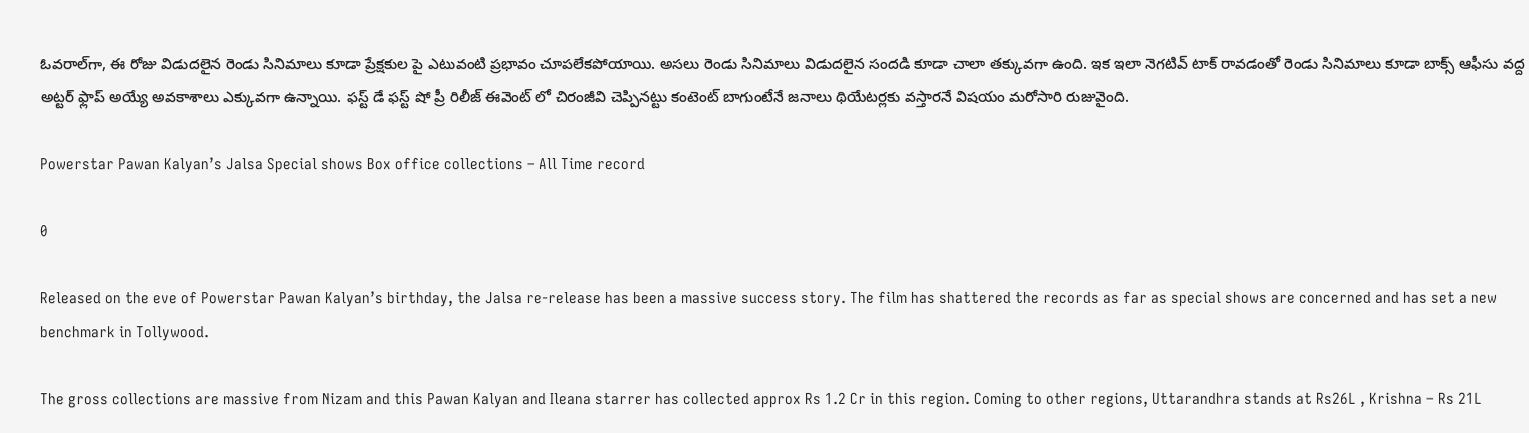ఓవరాల్‌గా, ఈ రోజు విడుదలైన రెండు సినిమాలు కూడా ప్రేక్షకుల పై ఎటువంటి ప్రభావం చూపలేకపోయాయి. అసలు రెండు సినిమాలు విడుదలైన సందడి కూడా చాలా తక్కువగా ఉంది. ఇక ఇలా నెగటివ్ టాక్ రావడంతో రెండు సినిమాలు కూడా బాక్స్ ఆఫీసు వద్ద అట్టర్ ఫ్లాప్ అయ్యే అవకాశాలు ఎక్కువగా ఉన్నాయి. ఫస్ట్ డే ఫస్ట్ షో ప్రీ రిలీజ్ ఈవెంట్ లో చిరంజీవి చెప్పినట్టు కంటెంట్ బాగుంటేనే జనాలు థియేటర్లకు వస్తారనే విషయం మరోసారి రుజువైంది.

Powerstar Pawan Kalyan’s Jalsa Special shows Box office collections – All Time record

0

Released on the eve of Powerstar Pawan Kalyan’s birthday, the Jalsa re-release has been a massive success story. The film has shattered the records as far as special shows are concerned and has set a new benchmark in Tollywood.

The gross collections are massive from Nizam and this Pawan Kalyan and Ileana starrer has collected approx Rs 1.2 Cr in this region. Coming to other regions, Uttarandhra stands at Rs26L , Krishna – Rs 21L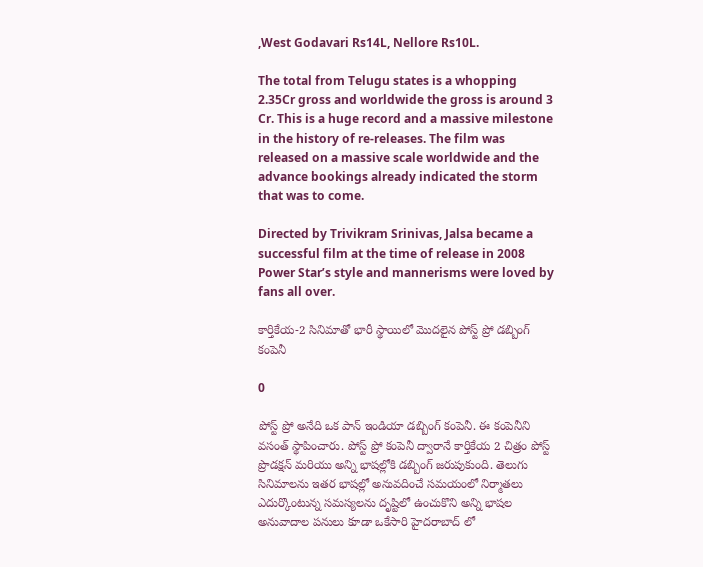,West Godavari Rs14L, Nellore Rs10L.

The total from Telugu states is a whopping 2.35Cr gross and worldwide the gross is around 3 Cr. This is a huge record and a massive milestone in the history of re-releases. The film was released on a massive scale worldwide and the advance bookings already indicated the storm that was to come.

Directed by Trivikram Srinivas, Jalsa became a successful film at the time of release in 2008 Power Star’s style and mannerisms were loved by fans all over.

కార్తికేయ-2 సినిమాతో భారీ స్థాయిలో మొదలైన పోస్ట్ ప్రో డబ్బింగ్ కంపెనీ

0

పోస్ట్ ప్రో అనేది ఒక పాన్ ఇండియా డబ్బింగ్ కంపెనీ. ఈ కంపెనీని వసంత్ స్థాపించారు. పోస్ట్ ప్రో కంపెనీ ద్వారానే కార్తికేయ 2 చిత్రం పోస్ట్ ప్రొడక్షన్ మరియు అన్ని భాషల్లోకి డబ్బింగ్ జరుపుకుంది. తెలుగు సినిమాలను ఇతర భాషల్లో అనువదించే సమయంలో నిర్మాతలు ఎదుర్కొంటున్న సమస్యలను దృష్టిలో ఉంచుకొని అన్ని భాషల అనువాదాల పనులు కూడా ఒకేసారి హైదరాబాద్ లో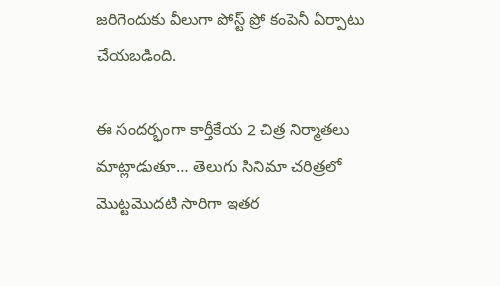జరిగెందుకు వీలుగా పోస్ట్ ప్రో కంపెనీ ఏర్పాటు చేయబడింది.

ఈ సందర్భంగా కార్తీకేయ 2 చిత్ర నిర్మాతలు మాట్లాడుతూ… తెలుగు సినిమా చరిత్రలో మొట్టమొదటి సారిగా ఇతర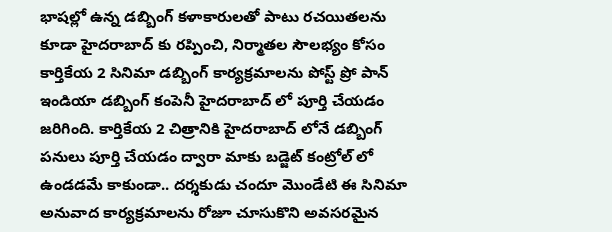భాషల్లో ఉన్న డబ్బింగ్ కళాకారులతో పాటు రచయితలను కూడా హైదరాబాద్ కు రప్పించి, నిర్మాతల సౌలభ్యం కోసం కార్తికేయ 2 సినిమా డబ్బింగ్ కార్యక్రమాలను పోస్ట్ ప్రో పాన్ ఇండియా డబ్బింగ్ కంపెనీ హైదరాబాద్ లో పూర్తి చేయడం జరిగింది. కార్తికేయ 2 చిత్రానికి హైదరాబాద్ లోనే డబ్బింగ్ పనులు పూర్తి చేయడం ద్వారా మాకు బడ్జెట్ కంట్రోల్ లో ఉండడమే కాకుండా.. దర్శకుడు చందూ మొండేటి ఈ సినిమా అనువాద కార్యక్రమాలను రోజూ చూసుకొని అవసరమైన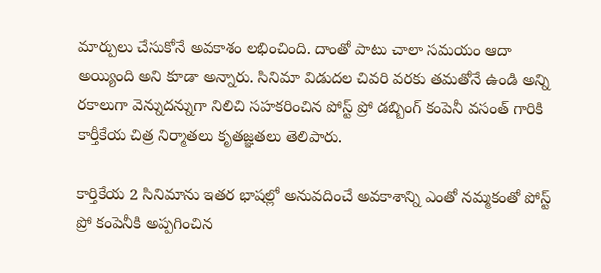మార్పులు చేసుకోనే అవకాశం లభించింది. దాంతో పాటు చాలా సమయం ఆదా అయ్యింది అని కూడా అన్నారు. సినిమా విడుదల చివరి వరకు తమతోనే ఉండి అన్ని రకాలుగా వెన్నుదన్నుగా నిలిచి సహకరించిన పోస్ట్ ప్రో డబ్బింగ్ కంపెనీ వసంత్ గారికి కార్తీకేయ చిత్ర నిర్మాతలు కృతజ్ఞతలు తెలిపారు.

కార్తికేయ 2 సినిమాను ఇతర భాషల్లో అనువదించే అవకాశాన్ని ఎంతో నమ్మకంతో పోస్ట్ ప్రో కంపెనీకి అప్పగించిన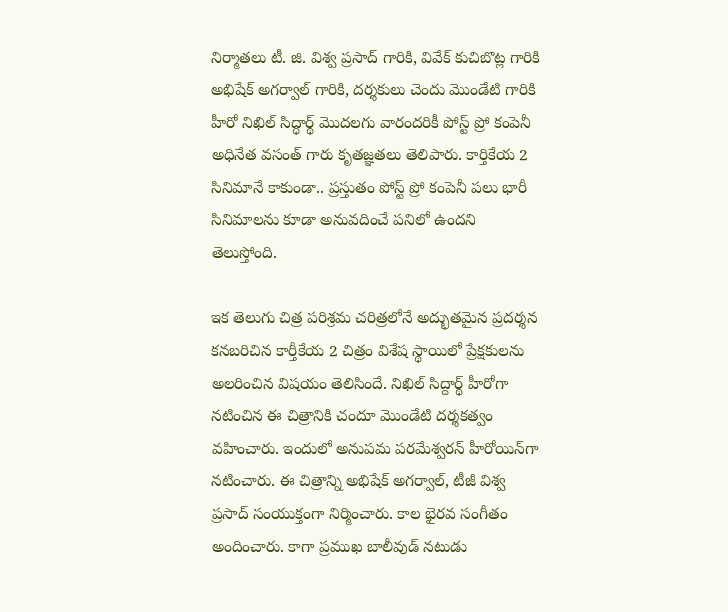నిర్మాతలు టీ. జి. విశ్వ ప్రసాద్ గారికి, వివేక్ కుచిబొట్ల గారికి అభిషేక్ అగర్వాల్ గారికి, దర్శకులు చెందు మొండేటి గారికి హీరో నిఖిల్ సిద్ధార్థ్ మొదలగు వారందరికీ పోస్ట్ ప్రో కంపెనీ అధినేత వసంత్ గారు కృతజ్ఞతలు తెలిపారు. కార్తికేయ 2 సినిమానే కాకుండా.. ప్రస్తుతం పోస్ట్ ప్రో కంపెనీ పలు భారీ సినిమాలను కూడా అనువదించే పనిలో ఉందని తెలుస్తోంది.

ఇక తెలుగు చిత్ర పరిశ్రమ చరిత్రలోనే అద్భుతమైన ప్రదర్శన కనబరిచిన కార్తీకేయ 2 చిత్రం విశేష స్థాయిలో ప్రేక్షకులను అలరించిన విషయం తెలిసిందే. నిఖిల్ సిద్దార్థ్ హీరోగా నటించిన ఈ చిత్రానికి చందూ మొండేటి దర్శకత్వం వహించారు. ఇందులో అనుపమ పరమేశ్వరన్ హీరోయిన్‌గా నటించారు. ఈ చిత్రాన్ని అభిషేక్ అగర్వాల్, టీజీ విశ్వ ప్రసాద్ సంయుక్తంగా నిర్మించారు. కాల భైరవ సంగీతం అందించారు. కాగా ప్రముఖ బాలీవుడ్ నటుడు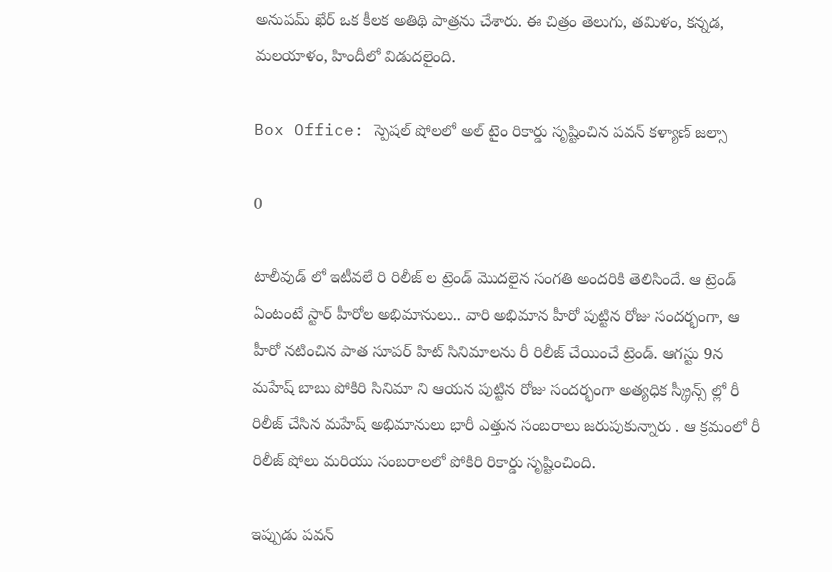అనుపమ్ ఖేర్ ఒక కీలక అతిథి పాత్రను చేశారు. ఈ చిత్రం తెలుగు, తమిళం, కన్నడ, మలయాళం, హిందీలో విడుదలైంది.

Box Office: స్పెషల్ షోలలో అల్ టైం రికార్డు సృష్టించిన పవన్ కళ్యాణ్ జల్సా

0

టాలీవుడ్ లో ఇటీవలే రి రిలీజ్ ల ట్రెండ్ మొదలైన సంగతి అందరికి తెలిసిందే. ఆ ట్రెండ్ ఏంటంటే స్టార్ హీరోల అభిమానులు.. వారి అభిమాన హీరో పుట్టిన రోజు సందర్భంగా, ఆ హీరో నటించిన పాత సూపర్ హిట్ సినిమాలను రీ రిలీజ్ చేయించే ట్రెండ్. ఆగస్టు 9న మహేష్ బాబు పోకిరి సినిమా ని ఆయన పుట్టిన రోజు సందర్భంగా అత్యధిక స్క్రీన్స్ ల్లో రీ రిలీజ్ చేసిన మహేష్ అభిమానులు భారీ ఎత్తున సంబరాలు జరుపుకున్నారు . ఆ క్రమంలో రీ రిలీజ్ షోలు మరియు సంబరాలలో పోకిరి రికార్డు సృష్టించింది.

ఇప్పుడు పవన్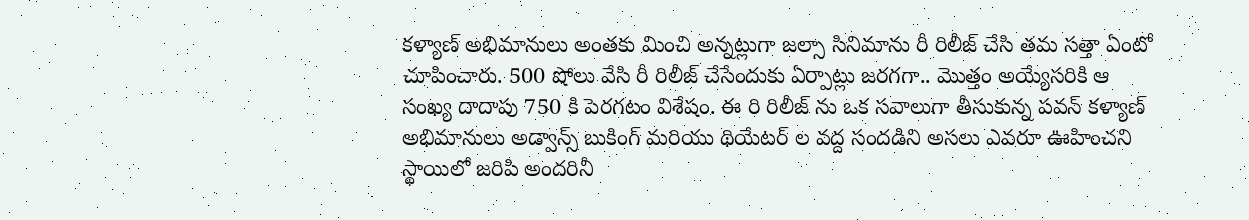కళ్యాణ్ అభిమానులు అంతకు మించి అన్నట్లుగా జల్సా సినిమాను రీ రిలీజ్ చేసి తమ సత్తా ఏంటో చూపించారు. 500 షోలు వేసి రీ రిలీజ్ చేసేందుకు ఏర్పాట్లు జరగగా.. మొత్తం అయ్యేసరికి ఆ సంఖ్య దాదాపు 750 కి పెరగటం విశేషం. ఈ రి రిలీజ్ ను ఒక సవాలుగా తీసుకున్న పవన్ కళ్యాణ్ అభిమానులు అడ్వాన్స్ బుకింగ్ మరియు థియేటర్ ల వద్ద సందడిని అసలు ఎవరూ ఊహించని స్థాయిలో జరిపి అందరినీ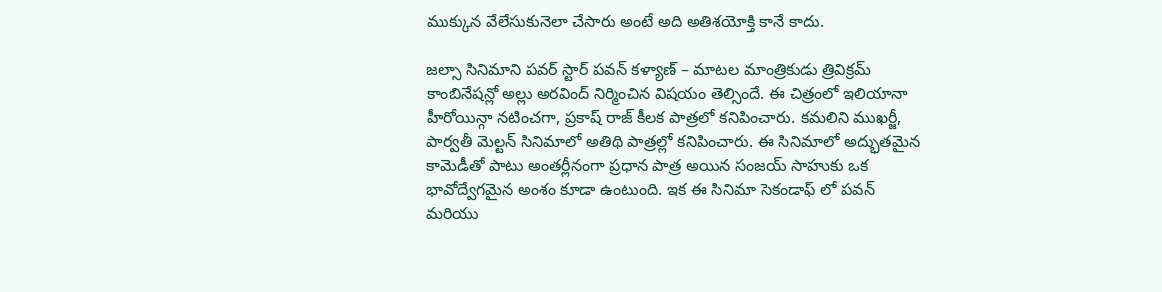ముక్కున వేలేసుకునెలా చేసారు అంటే అది అతిశయోక్తి కానే కాదు.

జల్సా సినిమాని పవర్ స్టార్ పవన్ కళ్యాణ్ – మాటల మాంత్రికుడు త్రివిక్రమ్ కాంబినేషన్లో అల్లు అరవింద్ నిర్మించిన విషయం తెల్సిందే. ఈ చిత్రంలో ఇలియానా హీరోయిన్గా నటించగా, ప్రకాష్ రాజ్ కీలక పాత్రలో కనిపించారు. కమలిని ముఖర్జీ, పార్వతీ మెల్టన్ సినిమాలో అతిథి పాత్రల్లో కనిపించారు. ఈ సినిమాలో అద్భుతమైన కామెడీతో పాటు అంతర్లీనంగా ప్రధాన పాత్ర అయిన సంజయ్ సాహుకు ఒక భావోద్వేగమైన అంశం కూడా ఉంటుంది. ఇక ఈ సినిమా సెకండాఫ్ లో పవన్ మరియు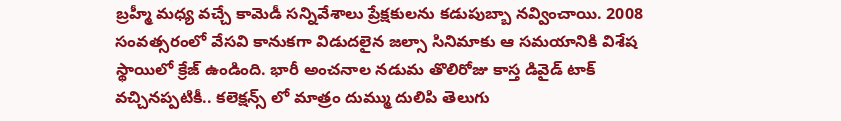బ్రహ్మీ మధ్య వచ్చే కామెడీ సన్నివేశాలు ప్రేక్షకులను కడుపుబ్బా నవ్వించాయి. 2008 సంవత్సరంలో వేసవి కానుకగా విడుదలైన జల్సా సినిమాకు ఆ సమయానికి విశేష స్థాయిలో క్రేజ్ ఉండింది. భారీ అంచనాల నడుమ తొలిరోజు కాస్త డివైడ్ టాక్ వచ్చినప్పటికీ.. కలెక్షన్స్ లో మాత్రం దుమ్ము దులిపి తెలుగు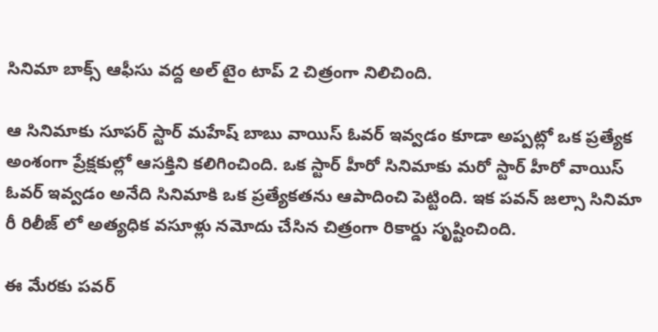సినిమా బాక్స్ ఆఫీసు వద్ద అల్ టైం టాప్ 2 చిత్రంగా నిలిచింది.

ఆ సినిమాకు సూపర్ స్టార్ మహేష్ బాబు వాయిస్ ఓవర్ ఇవ్వడం కూడా అప్పట్లో ఒక ప్రత్యేక అంశంగా ప్రేక్షకుల్లో ఆసక్తిని కలిగించింది. ఒక స్టార్ హీరో సినిమాకు మరో స్టార్ హీరో వాయిస్ ఓవర్ ఇవ్వడం అనేది సినిమాకి ఒక ప్రత్యేకతను ఆపాదించి పెట్టింది. ఇక పవన్ జల్సా సినిమా రీ రిలీజ్ లో అత్యధిక వసూళ్లు నమోదు చేసిన చిత్రంగా రికార్డు సృష్టించింది.

ఈ మేరకు పవర్‌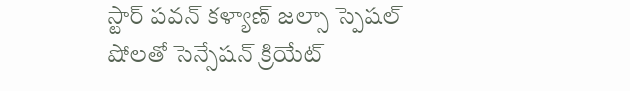స్టార్ పవన్ కళ్యాణ్ జల్సా స్పెషల్ షోలతో సెన్సేషన్ క్రియేట్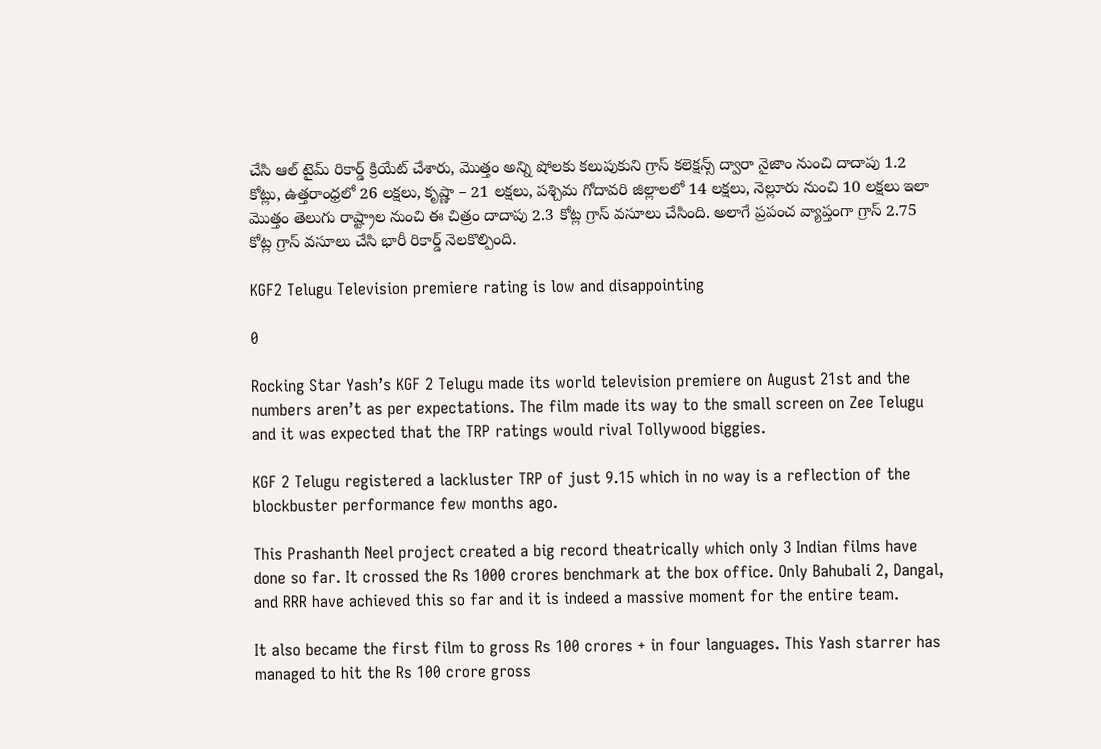చేసి ఆల్ టైమ్ రికార్డ్ క్రియేట్ చేశారు, మొత్తం అన్ని షోలకు కలుపుకుని గ్రాస్ కలెక్షన్స్ ద్వారా నైజాం నుంచి దాదాపు 1.2 కోట్లు, ఉత్తరాంధ్రలో 26 లక్షలు, కృష్ణా – 21 లక్షలు, పశ్చిమ గోదావరి జిల్లాలలో 14 లక్షలు, నెల్లూరు నుంచి 10 లక్షలు ఇలా మొత్తం తెలుగు రాష్ట్రాల నుంచి ఈ చిత్రం దాదాపు 2.3 కోట్ల గ్రాస్ వసూలు చేసింది. అలాగే ప్రపంచ వ్యాప్తంగా గ్రాస్ 2.75 కోట్ల గ్రాస్ వసూలు చేసి భారీ రికార్డ్ నెలకొల్పింది.

KGF2 Telugu Television premiere rating is low and disappointing

0

Rocking Star Yash’s KGF 2 Telugu made its world television premiere on August 21st and the numbers aren’t as per expectations. The film made its way to the small screen on Zee Telugu and it was expected that the TRP ratings would rival Tollywood biggies.

KGF 2 Telugu registered a lackluster TRP of just 9.15 which in no way is a reflection of the blockbuster performance few months ago.

This Prashanth Neel project created a big record theatrically which only 3 Indian films have done so far. It crossed the Rs 1000 crores benchmark at the box office. Only Bahubali 2, Dangal, and RRR have achieved this so far and it is indeed a massive moment for the entire team.

It also became the first film to gross Rs 100 crores + in four languages. This Yash starrer has managed to hit the Rs 100 crore gross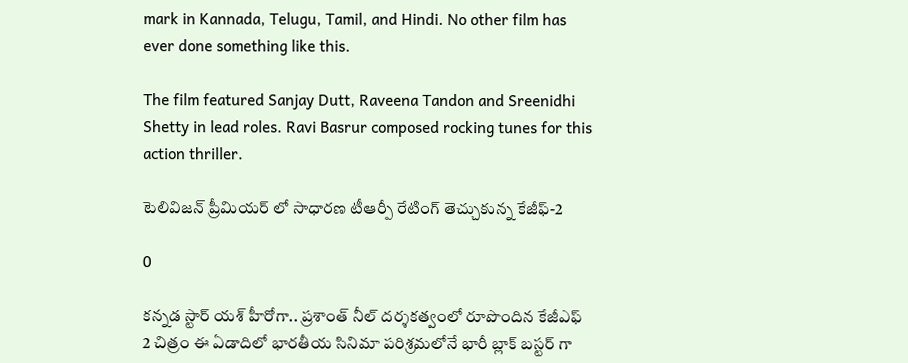mark in Kannada, Telugu, Tamil, and Hindi. No other film has ever done something like this.

The film featured Sanjay Dutt, Raveena Tandon and Sreenidhi Shetty in lead roles. Ravi Basrur composed rocking tunes for this action thriller.

టెలివిజన్ ప్రీమియర్ లో సాధారణ టీఆర్పీ రేటింగ్ తెచ్చుకున్న కేజీఫ్-2

0

కన్నడ స్టార్ యశ్ హీరోగా.. ప్రశాంత్ నీల్ దర్శకత్వంలో రూపొందిన కేజీఎఫ్ 2 చిత్రం ఈ ఏడాదిలో భారతీయ సినిమా పరిశ్రమలోనే భారీ బ్లాక్ బస్టర్ గా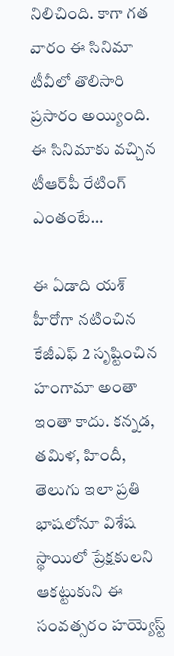నిలిచింది. కాగా గత వారం ఈ సినిమా టీవీలో తొలిసారి ప్రసారం అయ్యింది. ఈ సినిమాకు వచ్చిన టీఆర్‌పీ రేటింగ్ ఎంతంటే…

ఈ ఏడాది యశ్ హీరోగా నటించిన కేజీఎఫ్ 2 సృష్టించిన హంగామా అంతా ఇంతా కాదు. కన్నడ, తమిళ, హిందీ, తెలుగు ఇలా ప్రతి భాషలోనూ విశేష స్థాయిలో ప్రేక్షకులని ఆకట్టుకుని ఈ సంవత్సరం హయ్యెస్ట్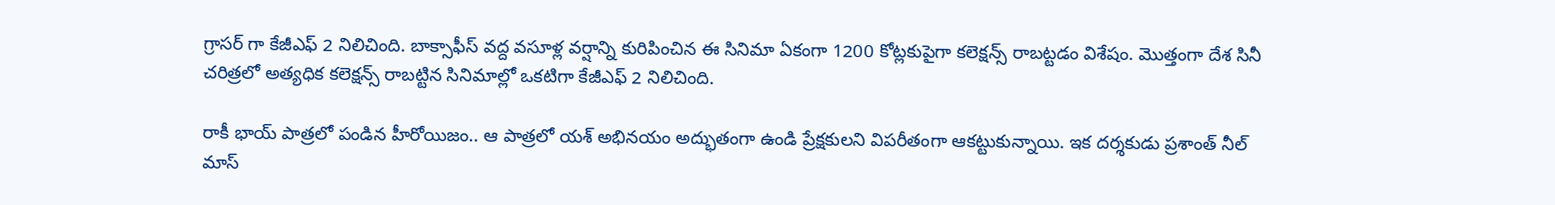గ్రాసర్ గా కేజీఎఫ్ 2 నిలిచింది. బాక్సాఫీస్ వద్ద వసూళ్ల వర్షాన్ని కురిపించిన ఈ సినిమా ఏకంగా 1200 కోట్లకుపైగా కలెక్షన్స్ రాబట్టడం విశేషం. మొత్తంగా దేశ సినీ చరిత్రలో అత్యధిక కలెక్షన్స్ రాబట్టిన సినిమాల్లో ఒకటిగా కేజీఎఫ్ 2 నిలిచింది.

రాకీ భాయ్ పాత్రలో పండిన హీరోయిజం.. ఆ పాత్రలో యశ్ అభినయం అద్భుతంగా ఉండి ప్రేక్షకులని విపరీతంగా ఆకట్టుకున్నాయి. ఇక దర్శకుడు ప్రశాంత్ నీల్ మాస్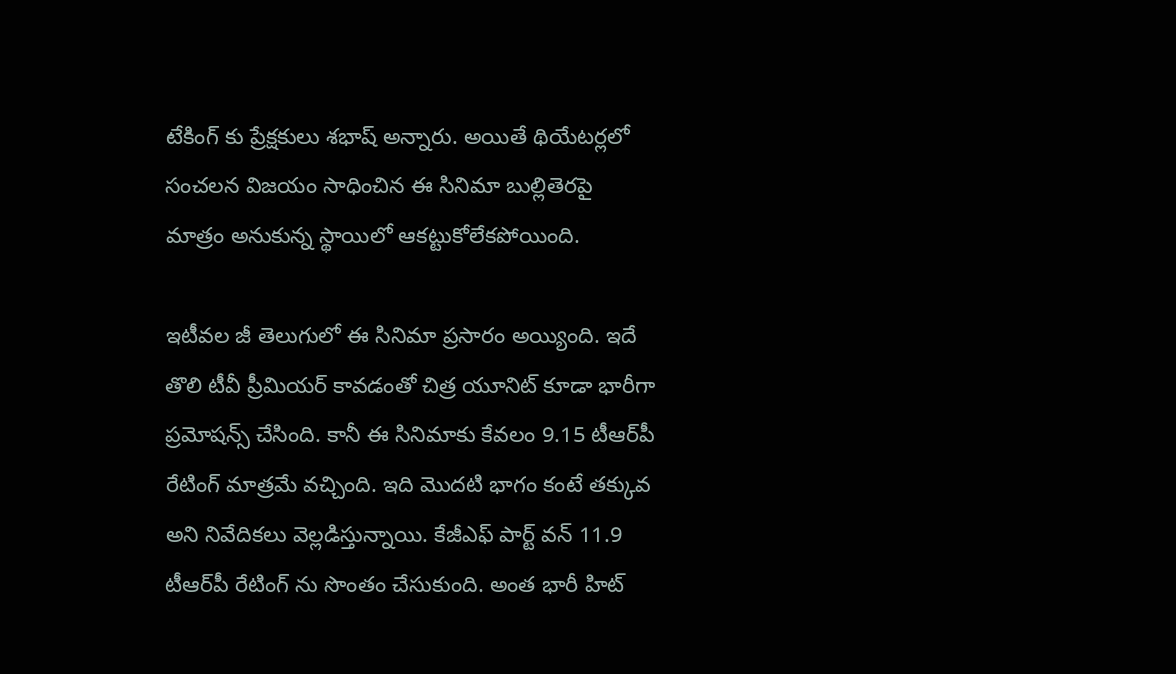టేకింగ్ కు ప్రేక్షకులు శభాష్ అన్నారు. అయితే థియేటర్లలో సంచలన విజయం సాధించిన ఈ సినిమా బుల్లితెరపై మాత్రం అనుకున్న స్థాయిలో ఆకట్టుకోలేకపోయింది.

ఇటీవల జీ తెలుగులో ఈ సినిమా ప్రసారం అయ్యింది. ఇదే తొలి టీవీ ప్రీమియర్ కావడంతో చిత్ర యూనిట్ కూడా భారీగా ప్రమోషన్స్ చేసింది. కానీ ఈ సినిమాకు కేవలం 9.15 టీఆర్‌పీ రేటింగ్ మాత్రమే వచ్చింది. ఇది మొదటి భాగం కంటే తక్కువ అని నివేదికలు వెల్లడిస్తున్నాయి. కేజీఎఫ్ పార్ట్ వన్ 11.9 టీఆర్‌పీ రేటింగ్ ను సొంతం చేసుకుంది. అంత భారీ హిట్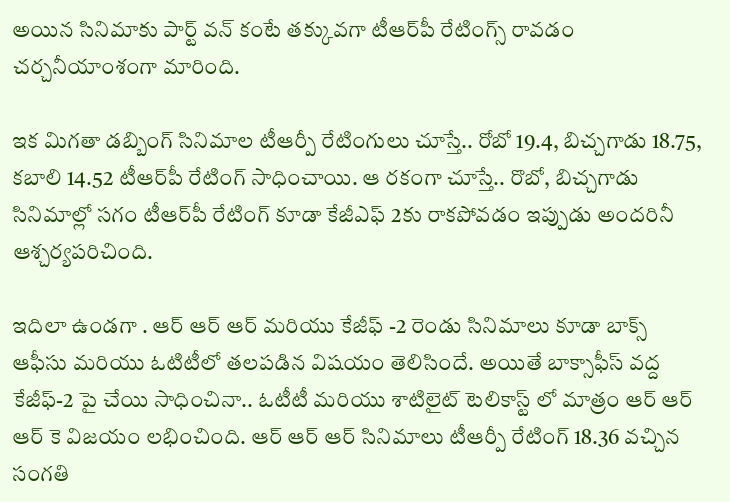అయిన సినిమాకు పార్ట్ వన్ కంటే తక్కువగా టీఆర్‌పీ రేటింగ్స్ రావడం చర్చనీయాంశంగా మారింది.

ఇక మిగతా డబ్బింగ్ సినిమాల టీఆర్పీ రేటింగులు చూస్తే.. రోబో 19.4, బిచ్చగాడు 18.75, కబాలి 14.52 టీఆర్‌పీ రేటింగ్ సాధించాయి. ఆ రకంగా చూస్తే.. రొబో, బిచ్చగాడు సినిమాల్లో సగం టీఆర్‌పీ రేటింగ్ కూడా కేజీఎఫ్ 2కు రాకపోవడం ఇప్పుడు అందరినీ ఆశ్చర్యపరిచింది.

ఇదిలా ఉండగా . ఆర్ ఆర్ ఆర్ మరియు కేజీఫ్ -2 రెండు సినిమాలు కూడా బాక్స్ ఆఫీసు మరియు ఓటిటీలో తలపడిన విషయం తెలిసిందే. అయితే బాక్సాఫీస్ వద్ద కేజీఫ్-2 పై చేయి సాధించినా.. ఓటీటీ మరియు శాటిలైట్ టెలికాస్ట్ లో మాత్రం ఆర్ ఆర్ ఆర్ కె విజయం లభించింది. ఆర్ ఆర్ ఆర్ సినిమాలు టీఆర్పీ రేటింగ్ 18.36 వచ్చిన సంగతి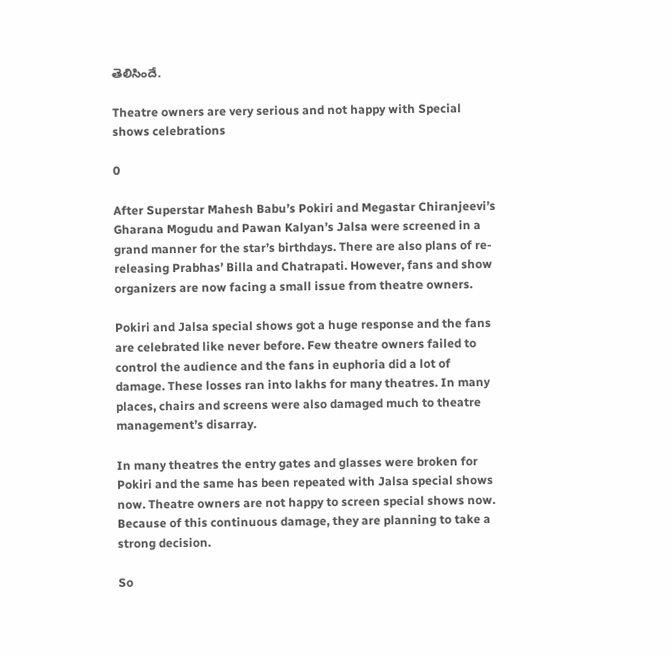తెలిసిందే.

Theatre owners are very serious and not happy with Special shows celebrations

0

After Superstar Mahesh Babu’s Pokiri and Megastar Chiranjeevi’s Gharana Mogudu and Pawan Kalyan’s Jalsa were screened in a grand manner for the star’s birthdays. There are also plans of re-releasing Prabhas’ Billa and Chatrapati. However, fans and show organizers are now facing a small issue from theatre owners.

Pokiri and Jalsa special shows got a huge response and the fans are celebrated like never before. Few theatre owners failed to control the audience and the fans in euphoria did a lot of damage. These losses ran into lakhs for many theatres. In many places, chairs and screens were also damaged much to theatre management’s disarray.

In many theatres the entry gates and glasses were broken for Pokiri and the same has been repeated with Jalsa special shows now. Theatre owners are not happy to screen special shows now. Because of this continuous damage, they are planning to take a strong decision.

So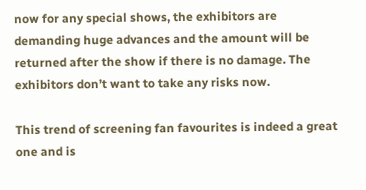now for any special shows, the exhibitors are demanding huge advances and the amount will be returned after the show if there is no damage. The exhibitors don’t want to take any risks now.

This trend of screening fan favourites is indeed a great one and is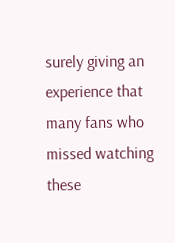surely giving an experience that many fans who missed watching these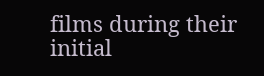films during their initial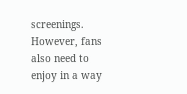screenings. However, fans also need to enjoy in a way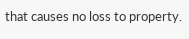that causes no loss to property.